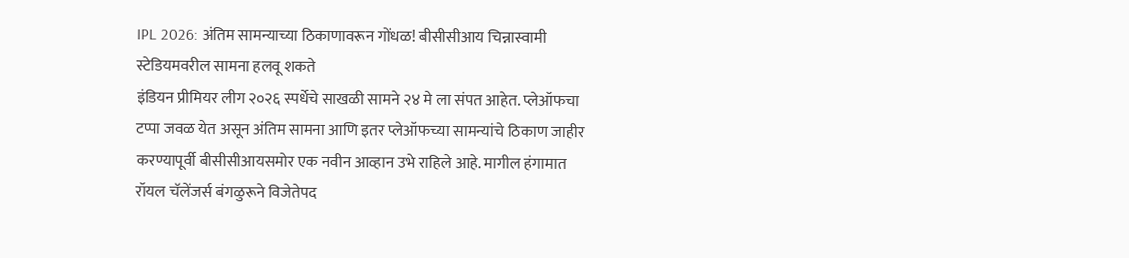IPL 2026: अंतिम सामन्याच्या ठिकाणावरून गोंधळ! बीसीसीआय चिन्नास्वामी स्टेडियमवरील सामना हलवू शकते
इंडियन प्रीमियर लीग २०२६ स्पर्धेचे साखळी सामने २४ मे ला संपत आहेत. प्लेऑफचा टप्पा जवळ येत असून अंतिम सामना आणि इतर प्लेऑफच्या सामन्यांचे ठिकाण जाहीर करण्यापूर्वी बीसीसीआयसमोर एक नवीन आव्हान उभे राहिले आहे. मागील हंगामात रॉयल चॅलेंजर्स बंगळुरूने विजेतेपद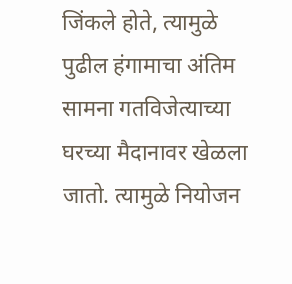जिंकले होते, त्यामुळे पुढील हंगामाचा अंतिम सामना गतविजेत्याच्या घरच्या मैदानावर खेळला जातो. त्यामुळे नियोजन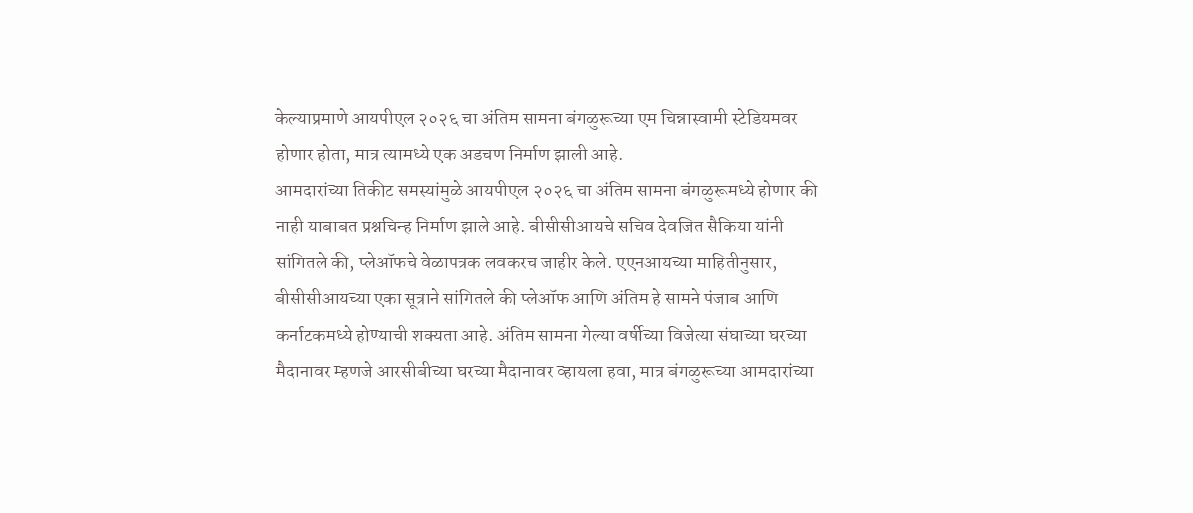केल्याप्रमाणे आयपीएल २०२६ चा अंतिम सामना बंगळुरूच्या एम चिन्नास्वामी स्टेडियमवर होणार होता, मात्र त्यामध्ये एक अडचण निर्माण झाली आहे.
आमदारांच्या तिकीट समस्यांमुळे आयपीएल २०२६ चा अंतिम सामना बंगळुरूमध्ये होणार की नाही याबाबत प्रश्नचिन्ह निर्माण झाले आहे. बीसीसीआयचे सचिव देवजित सैकिया यांनी सांगितले की, प्लेऑफचे वेळापत्रक लवकरच जाहीर केले. एएनआयच्या माहितीनुसार, बीसीसीआयच्या एका सूत्राने सांगितले की प्लेऑफ आणि अंतिम हे सामने पंजाब आणि कर्नाटकमध्ये होण्याची शक्यता आहे. अंतिम सामना गेल्या वर्षीच्या विजेत्या संघाच्या घरच्या मैदानावर म्हणजे आरसीबीच्या घरच्या मैदानावर व्हायला हवा, मात्र बंगळुरूच्या आमदारांच्या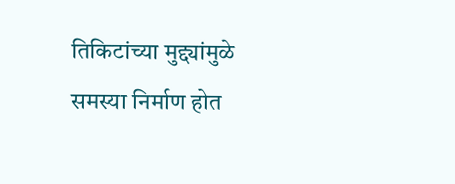तिकिटांच्या मुद्द्यांमुळे समस्या निर्माण होत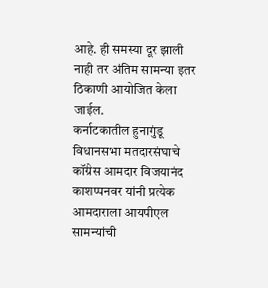आहे. ही समस्या दूर झाली नाही तर अंतिम सामन्या इतर ठिकाणी आयोजित केला जाईल.
कर्नाटकातील हुनागुंडू विधानसभा मतदारसंघाचे कॉंग्रेस आमदार विजयानंद काशप्पनवर यांनी प्रत्येक आमदाराला आयपीएल सामन्यांची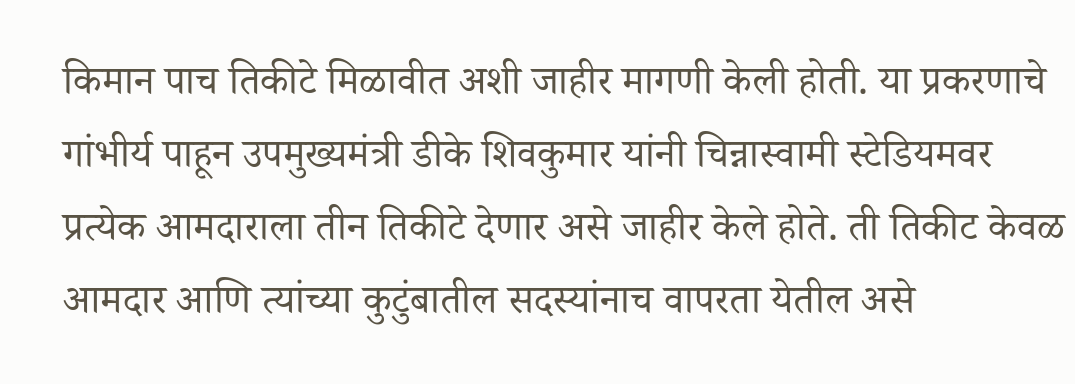किमान पाच तिकीटे मिळावीत अशी जाहीर मागणी केली होती. या प्रकरणाचे गांभीर्य पाहून उपमुख्यमंत्री डीके शिवकुमार यांनी चिन्नास्वामी स्टेडियमवर प्रत्येक आमदाराला तीन तिकीटे देणार असे जाहीर केले होते. ती तिकीट केवळ आमदार आणि त्यांच्या कुटुंबातील सदस्यांनाच वापरता येतील असे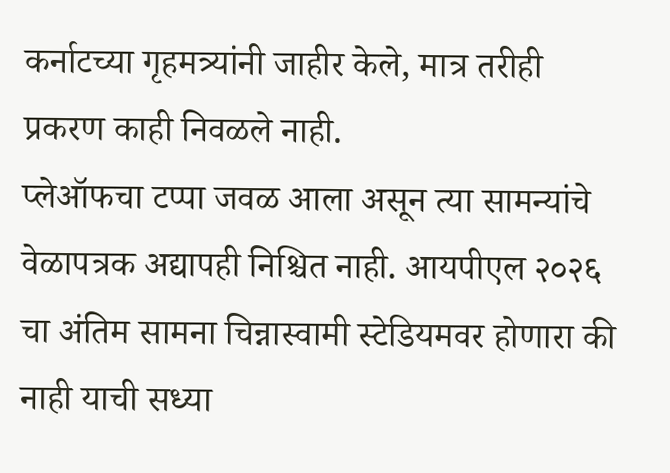कर्नाटच्या गृहमत्र्यांनी जाहीर केले, मात्र तरीही प्रकरण काही निवळले नाही.
प्लेऑफचा टप्पा जवळ आला असून त्या सामन्यांचे वेळापत्रक अद्यापही निश्चित नाही. आयपीएल २०२६ चा अंतिम सामना चिन्नास्वामी स्टेडियमवर होणारा की नाही याची सध्या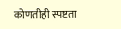कोणतीही स्पष्टता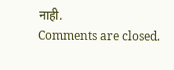नाही.
Comments are closed.